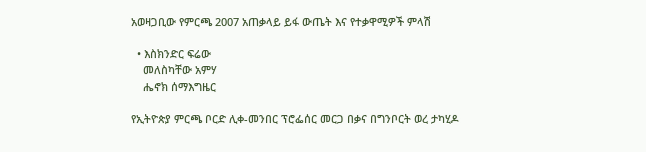አወዛጋቢው የምርጫ 2007 አጠቃላይ ይፋ ውጤት እና የተቃዋሚዎች ምላሽ

  • እስክንድር ፍሬው
    መለስካቸው አምሃ
    ሔኖክ ሰማእግዜር

የኢትዮጵያ ምርጫ ቦርድ ሊቀ-መንበር ፕሮፌሰር መርጋ በቃና በግንቦርት ወረ ታካሂዶ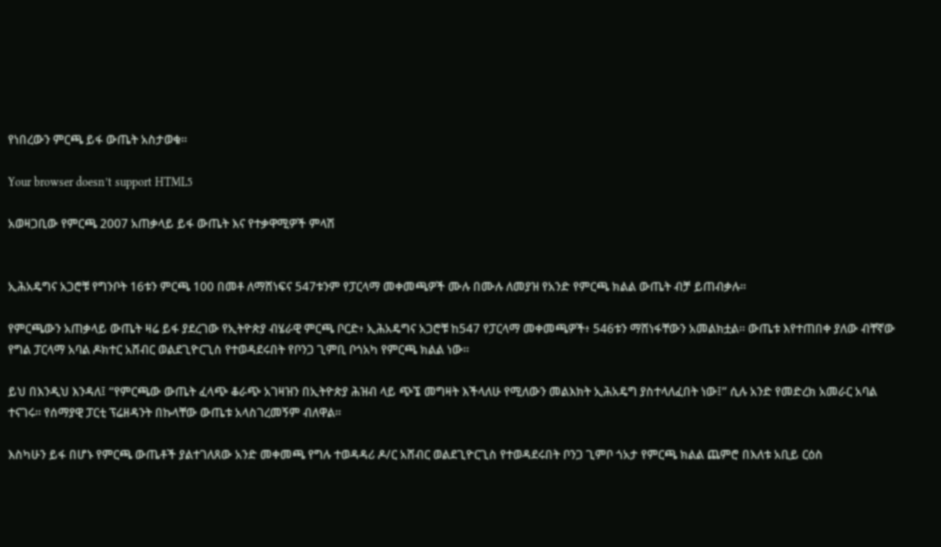የነበረውን ምርጫ ይፋ ውጤት አስታወቁ።

Your browser doesn’t support HTML5

አወዛጋቢው የምርጫ 2007 አጠቃላይ ይፋ ውጤት እና የተቃዋሚዎች ምላሽ


ኢሕአዴግና አጋሮቹ የግንቦት 16ቱን ምርጫ 100 በመቶ ለማሸነፍና 547ቱንም የፓርላማ መቀመጫዎች ሙሉ በሙሉ ለመያዝ የአንድ የምርጫ ክልል ውጤት ብቻ ይጠብቃሉ።

የምርጫውን አጠቃላይ ውጤት ዛሬ ይፋ ያደረገው የኢትዮጵያ ብሄራዊ ምርጫ ቦርድ፥ ኢሕአዴግና አጋሮቹ ከ547 የፓርላማ መቀመጫዎች፥ 546ቱን ማሸነፋቸውን አመልክቷል። ውጤቱ እየተጠበቀ ያለው ብቸኛው የግል ፓርላማ አባል ዶክተር አሸብር ወልደጊዮርጊስ የተወዳደሩበት የቦንጋ ጊምቢ ቦጎአካ የምርጫ ክልል ነው።

ይህ በእንዲህ እንዳለ፤ “የምርጫው ውጤት ፈላጭ ቆራጭ አገዛዝን በኢትዮጵያ ሕዝብ ላይ ጭኜ መግዛት እችላለሁ የሚለውን መልእክት ኢሕአዴግ ያስተላለፈበት ነው፤” ሲሉ አንድ የመድረክ አመራር አባል ተናገሩ። የሰማያዊ ፓርቲ ፕሬዘዳንት በኩላቸው ውጤቱ አላስገረመኝም ብለዋል።

እስካሁን ይፋ በሆኑ የምርጫ ውጤቶች ያልተገለጸው አንድ መቀመጫ የግሉ ተወዳዳሪ ዶ/ር አሸብር ወልደጊዮርጊስ የተወዳደሩበት ቦንጋ ጊምቦ ጎአታ የምርጫ ክልል ጨምሮ በእለቱ አቢይ ርዕስ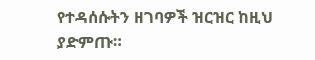የተዳሰሱትን ዘገባዎች ዝርዝር ከዚህ ያድምጡ።